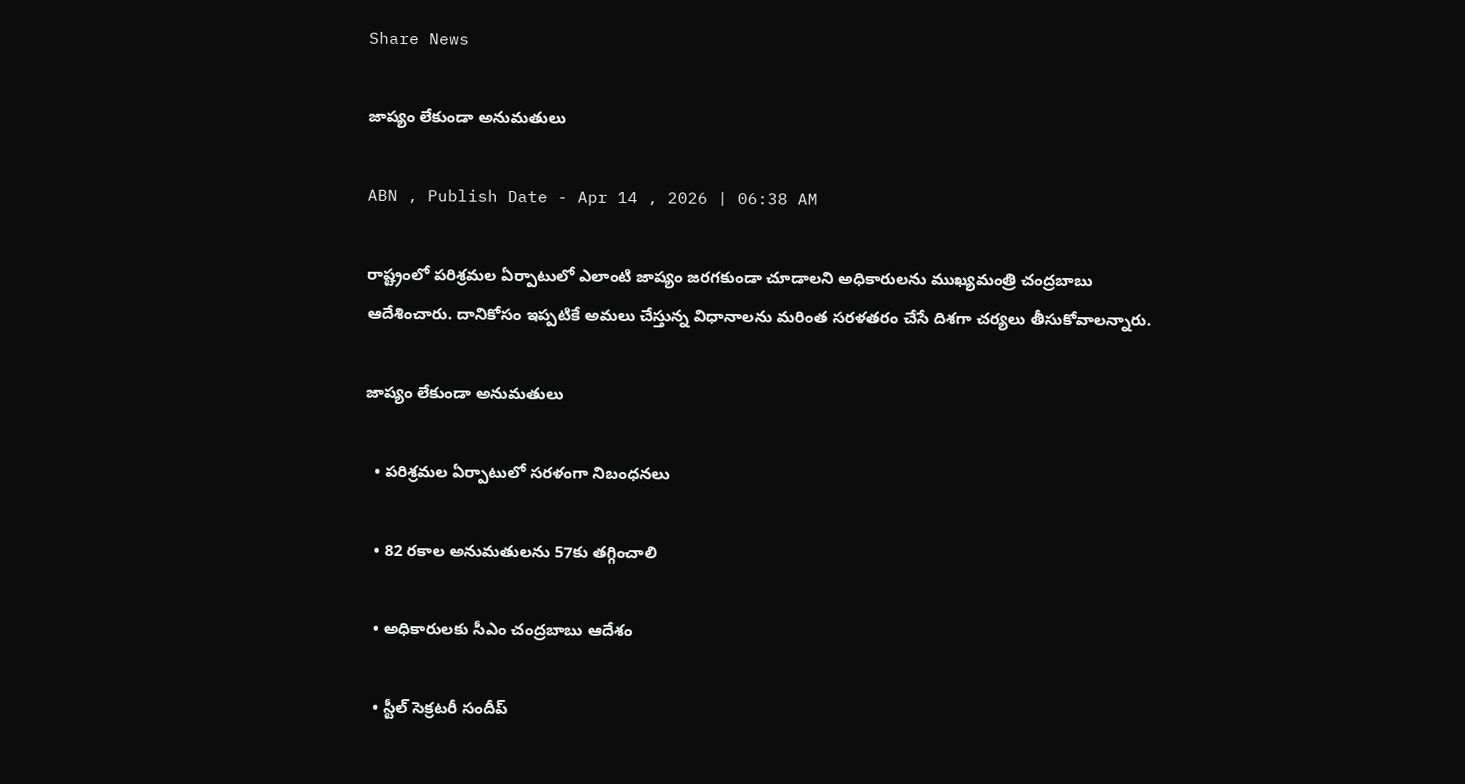Share News

జాప్యం లేకుండా అనుమతులు

ABN , Publish Date - Apr 14 , 2026 | 06:38 AM

రాష్ట్రంలో పరిశ్రమల ఏర్పాటులో ఎలాంటి జాప్యం జరగకుండా చూడాలని అధికారులను ముఖ్యమంత్రి చంద్రబాబు ఆదేశించారు. దానికోసం ఇప్పటికే అమలు చేస్తున్న విధానాలను మరింత సరళతరం చేసే దిశగా చర్యలు తీసుకోవాలన్నారు.

జాప్యం లేకుండా అనుమతులు

  • పరిశ్రమల ఏర్పాటులో సరళంగా నిబంధనలు

  • 82 రకాల అనుమతులను 57కు తగ్గించాలి

  • అధికారులకు సీఎం చంద్రబాబు ఆదేశం

  • స్టీల్‌ సెక్రటరీ సందీప్‌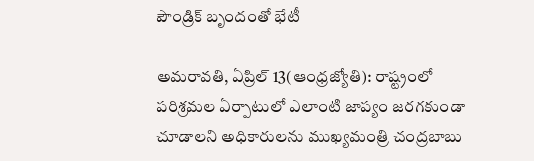పౌండ్రిక్‌ బృందంతో భేటీ

అమరావతి, ఏప్రిల్‌ 13(ఆంధ్రజ్యోతి): రాష్ట్రంలో పరిశ్రమల ఏర్పాటులో ఎలాంటి జాప్యం జరగకుండా చూడాలని అధికారులను ముఖ్యమంత్రి చంద్రబాబు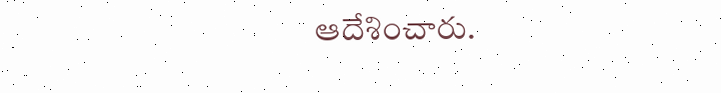ఆదేశించారు.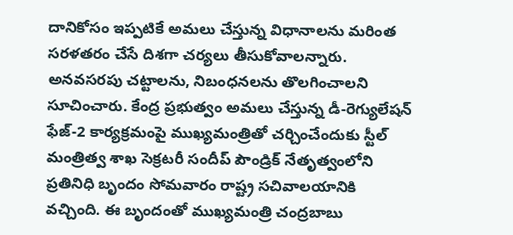దానికోసం ఇప్పటికే అమలు చేస్తున్న విధానాలను మరింత సరళతరం చేసే దిశగా చర్యలు తీసుకోవాలన్నారు. అనవసరపు చట్టాలను, నిబంధనలను తొలగించాలని సూచించారు. కేంద్ర ప్రభుత్వం అమలు చేస్తున్న డీ-రెగ్యులేషన్‌ ఫేజ్‌-2 కార్యక్రమంపై ముఖ్యమంత్రితో చర్చించేందుకు స్టీల్‌ మంత్రిత్వ శాఖ సెక్రటరీ సందీప్‌ పౌండ్రిక్‌ నేతృత్వంలోని ప్రతినిధి బృందం సోమవారం రాష్ట్ర సచివాలయానికి వచ్చింది. ఈ బృందంతో ముఖ్యమంత్రి చంద్రబాబు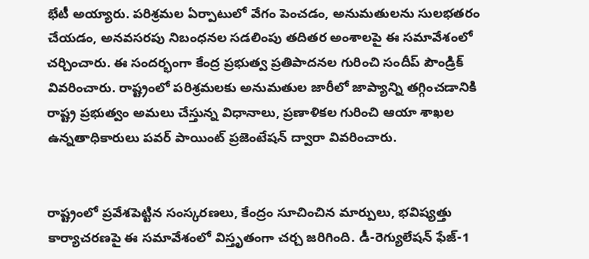భేటీ అయ్యారు. పరిశ్రమల ఏర్పాటులో వేగం పెంచడం, అనుమతులను సులభతరం చేయడం, అనవసరపు నిబంధనల సడలింపు తదితర అంశాలపై ఈ సమావేశంలో చర్చించారు. ఈ సందర్భంగా కేంద్ర ప్రభుత్వ ప్రతిపాదనల గురించి సందీప్‌ పౌండ్రిక్‌ వివరించారు. రాష్ట్రంలో పరిశ్రమలకు అనుమతుల జారీలో జాప్యాన్ని తగ్గించడానికి రాష్ట్ర ప్రభుత్వం అమలు చేస్తున్న విధానాలు, ప్రణాళికల గురించి ఆయా శాఖల ఉన్నతాధికారులు పవర్‌ పాయింట్‌ ప్రజెంటేషన్‌ ద్వారా వివరించారు.


రాష్ట్రంలో ప్రవేశపెట్టిన సంస్కరణలు, కేంద్రం సూచించిన మార్పులు, భవిష్యత్తు కార్యాచరణపై ఈ సమావేశంలో విస్తృతంగా చర్చ జరిగింది. డీ-రెగ్యులేషన్‌ ఫేజ్‌-1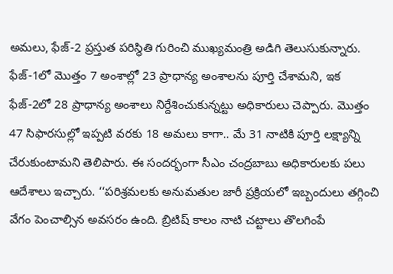అమలు, ఫేజ్‌-2 ప్రస్తుత పరిస్థితి గురించి ముఖ్యమంత్రి అడిగి తెలుసుకున్నారు. ఫేజ్‌-1లో మొత్తం 7 అంశాల్లో 23 ప్రాధాన్య అంశాలను పూర్తి చేశామని, ఇక ఫేజ్‌-2లో 28 ప్రాధాన్య అంశాలు నిర్దేశించుకున్నట్టు అధికారులు చెప్పారు. మొత్తం 47 సిఫారసుల్లో ఇప్పటి వరకు 18 అమలు కాగా.. మే 31 నాటికి పూర్తి లక్ష్యాన్ని చేరుకుంటామని తెలిపారు. ఈ సందర్భంగా సీఎం చంద్రబాబు అధికారులకు పలు ఆదేశాలు ఇచ్చారు. ‘‘పరిశ్రమలకు అనుమతుల జారీ ప్రక్రియలో ఇబ్బందులు తగ్గించి వేగం పెంచాల్సిన అవసరం ఉంది. బ్రిటిష్‌ కాలం నాటి చట్టాలు తొలగింపే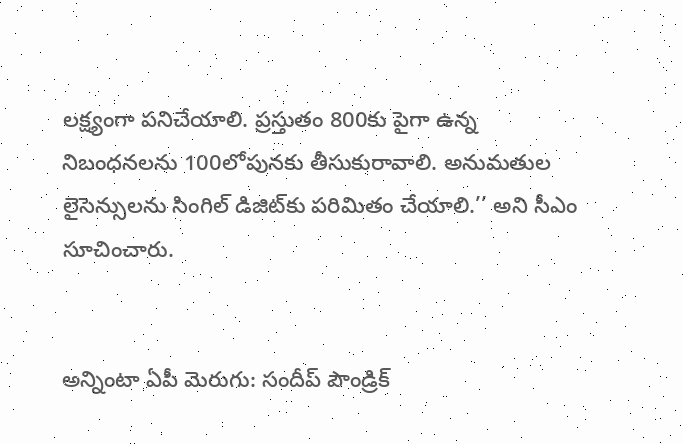లక్ష్యంగా పనిచేయాలి. ప్రస్తుతం 800కు పైగా ఉన్న నిబంధనలను 100లోపునకు తీసుకురావాలి. అనుమతుల లైసెన్సులను సింగిల్‌ డిజిట్‌కు పరిమితం చేయాలి.’’ అని సీఎం సూచించారు.


అన్నింటా ఏపీ మెరుగు: సందీప్‌ పౌండ్రిక్‌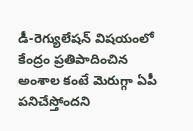డీ-రెగ్యులేషన్‌ విషయంలో కేంద్రం ప్రతిపాదించిన అంశాల కంటే మెరుగ్గా ఏపీ పనిచేస్తోందని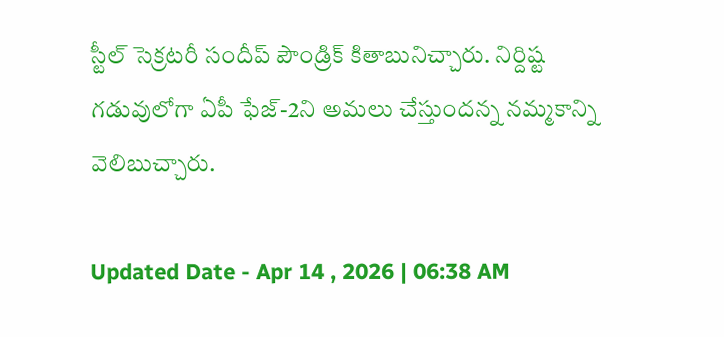స్టీల్‌ సెక్రటరీ సందీప్‌ పౌండ్రిక్‌ కితాబునిచ్చారు. నిర్దిష్ట గడువులోగా ఏపీ ఫేజ్‌-2ని అమలు చేస్తుందన్న నమ్మకాన్ని వెలిబుచ్చారు.

Updated Date - Apr 14 , 2026 | 06:38 AM